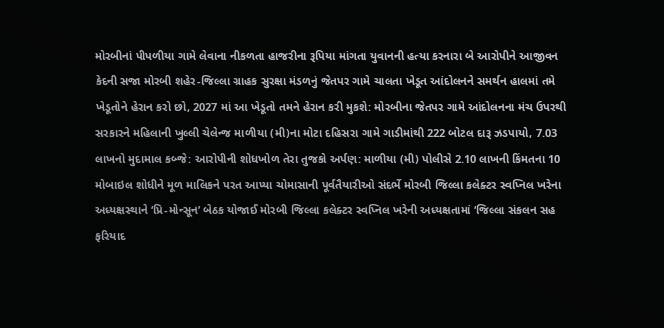મોરબીનાં પીપળીયા ગામે લેવાના નીકળતા હાજરીના રૂપિયા માંગતા યુવાનની હત્યા કરનારા બે આરોપીને આજીવન કેદની સજા મોરબી શહેર-જિલ્લા ગ્રાહક સુરક્ષા મંડળનું જેતપર ગામે ચાલતા ખેડૂત આંદોલનને સમર્થન હાલમાં તમે ખેડૂતોને હેરાન કરો છો, 2027 માં આ ખેડૂતો તમને હેરાન કરી મુકશે: મોરબીના જેતપર ગામે આંદોલનના મંચ ઉપરથી સરકારને મહિલાની ખુલ્લી ચેલેન્જ માળીયા (મી)ના મોટા દહિસરા ગામે ગાડીમાંથી 222 બોટલ દારૂ ઝડપાયો, 7.03 લાખનો મુદામાલ કબ્જે: આરોપીની શોધખોળ તેરા તુજકો અર્પણ: માળીયા (મી) પોલીસે 2.10 લાખની કિંમતના 10 મોબાઇલ શોધીને મૂળ માલિકને પરત આપ્યા ચોમાસાની પૂર્વતૈયારીઓ સંદર્ભે મોરબી જિલ્લા કલેક્ટર સ્વપ્નિલ ખરેના અધ્યક્ષસ્થાને ‘પ્રિ-મોન્સૂન’ બેઠક યોજાઈ મોરબી જિલ્લા કલેક્ટર સ્વપ્નિલ ખરેની અધ્યક્ષતામાં ‘જિલ્લા સંકલન સહ ફરિયાદ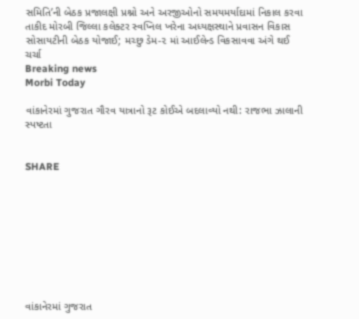સમિતિ’ની બેઠક પ્રજાલક્ષી પ્રશ્નો અને અરજીઓનો સમયમર્યાદામાં નિકાલ કરવા તાકીદ મોરબી જિલ્લા કલેક્ટર સ્વપ્નિલ ખરેના અધ્યક્ષસ્થાને પ્રવાસન વિકાસ સોસાયટીની બેઠક યોજાઈ; મચ્છુ ડેમ-૨ માં આઈલેન્ડ વિકસાવવા અંગે થઈ ચર્ચા
Breaking news
Morbi Today

વાંકાનેરમાં ગુજરાત ગૌરવ યાત્રાનો રૂટ કોઈએ બદલાવ્યો નથી: રાજભા ઝાલાની સ્પષ્ટતા


SHARE









વાંકાનેરમાં ગુજરાત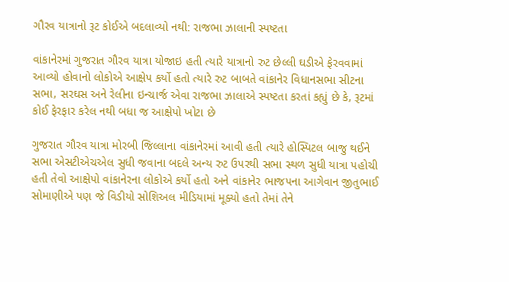ગૌરવ યાત્રાનો રૂટ કોઈએ બદલાવ્યો નથી: રાજભા ઝાલાની સ્પષ્ટતા

વાંકાનેરમાં ગુજરાત ગૌરવ યાત્રા યોજાઇ હતી ત્યારે યાત્રાનો રુટ છેલ્લી ઘડીએ ફેરવવામાં આવ્યો હોવાનો લોકોએ આક્ષેપ કર્યો હતો ત્યારે રુટ બાબતે વાંકાનેર વિધાનસભા સીટના સભા, સરઘસ અને રેલીના ઇન્ચાર્જ એવા રાજભા ઝાલાએ સ્પષ્ટતા કરતાં કહ્યું છે કે, રૂટમાં કોઈ ફેરફાર કરેલ નથી બધા જ આક્ષેપો ખોટા છે

ગુજરાત ગૌરવ યાત્રા મોરબી જિલ્લાના વાંકાનેરમાં આવી હતી ત્યારે હોસ્પિટલ બાજુ થઈને સભા એસટીએચએલ સુધી જવાના બદલે અન્ય રુટ ઉપરથી સભા સ્થળ સુધી યાત્રા પહોચી હતી તેવો આક્ષેપો વાંકાનેરના લોકોએ કર્યો હતો અને વાંકાનેર ભાજપના આગેવાન જીતુભાઈ સોમાણીએ પણ જે વિડીયો સોશિઅલ મીડિયામાં મૂક્યો હતો તેમાં તેને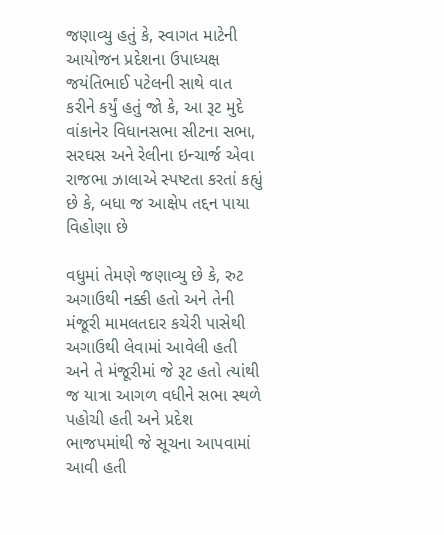જણાવ્યુ હતું કે, સ્વાગત માટેની આયોજન પ્રદેશના ઉપાધ્યક્ષ જયંતિભાઈ પટેલની સાથે વાત કરીને કર્યું હતું જો કે, આ રૂટ મુદે વાંકાનેર વિધાનસભા સીટના સભા, સરઘસ અને રેલીના ઇન્ચાર્જ એવા રાજભા ઝાલાએ સ્પષ્ટતા કરતાં કહ્યું છે કે, બધા જ આક્ષેપ તદ્દન પાયા વિહોણા છે

વધુમાં તેમણે જણાવ્યુ છે કે, રુટ અગાઉથી નક્કી હતો અને તેની મંજૂરી મામલતદાર કચેરી પાસેથી અગાઉથી લેવામાં આવેલી હતી અને તે મંજૂરીમાં જે રૂટ હતો ત્યાંથી જ યાત્રા આગળ વધીને સભા સ્થળે પહોચી હતી અને પ્રદેશ ભાજપમાંથી જે સૂચના આપવામાં આવી હતી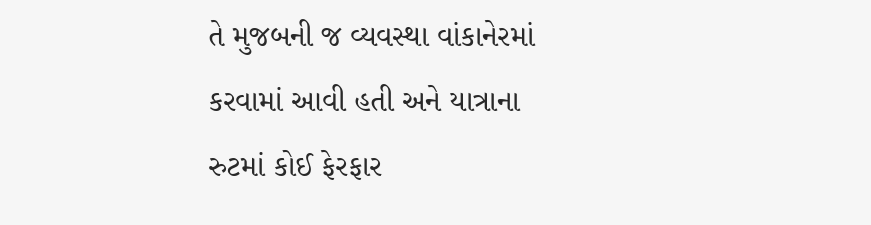તે મુજબની જ વ્યવસ્થા વાંકાનેરમાં કરવામાં આવી હતી અને યાત્રાના રુટમાં કોઈ ફેરફાર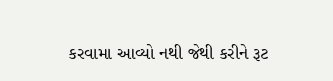કરવામા આવ્યો નથી જેથી કરીને રૂટ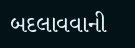બદલાવવાની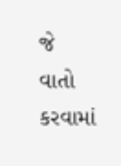જે વાતો કરવામાં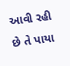આવી રહી છે તે પાયા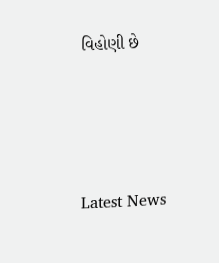વિહોણી છે






Latest News